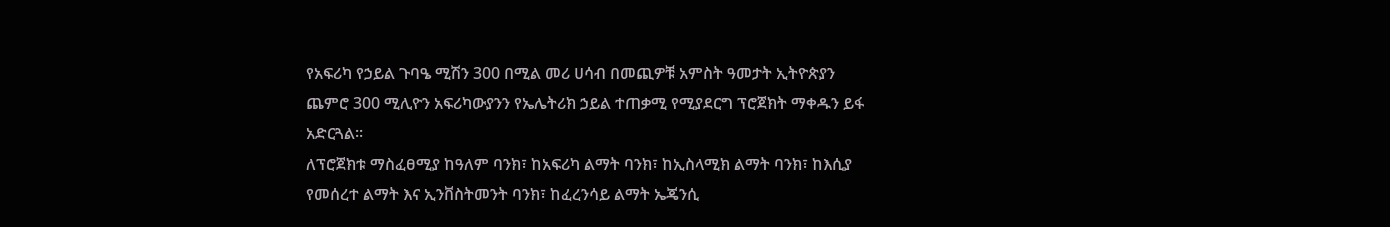የአፍሪካ የኃይል ጉባዔ ሚሽን 300 በሚል መሪ ሀሳብ በመጪዎቹ አምስት ዓመታት ኢትዮጵያን ጨምሮ 300 ሚሊዮን አፍሪካውያንን የኤሌትሪክ ኃይል ተጠቃሚ የሚያደርግ ፕሮጀክት ማቀዱን ይፋ አድርጓል፡፡
ለፕሮጀክቱ ማስፈፀሚያ ከዓለም ባንክ፣ ከአፍሪካ ልማት ባንክ፣ ከኢስላሚክ ልማት ባንክ፣ ከእሲያ የመሰረተ ልማት እና ኢንቨስትመንት ባንክ፣ ከፈረንሳይ ልማት ኤጄንሲ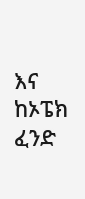እና ከኦፔክ ፈንድ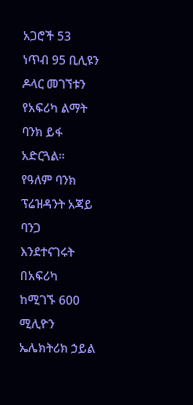አጋሮች 53 ነጥብ 95 ቢሊዩን ዶላር መገኘቱን የአፍሪካ ልማት ባንክ ይፋ አድርጓል፡፡
የዓለም ባንክ ፕሬዝዳንት አጃይ ባንጋ እንደተናገሩት በአፍሪካ ከሚገኙ 600 ሚሊዮን ኤሌክትሪክ ኃይል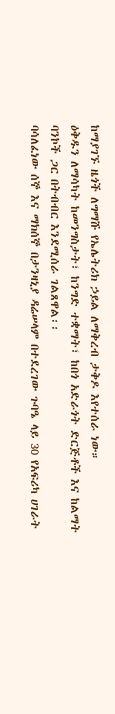ከማያገኙ ዜጎች ለግማሹ የኤሌትሪክ ኃይል ለማቅረብ ታቅዶ እየተሰራ ነው።
ዕቅዱን ለማሳካት ከመንግስታት፣ ከንግድ ተቋማት፣ ከበጎ አድራጎት ድርጅቶች እና ከልማት ባንኮች ጋር በትብብር እንደሚሰራ ገልጸዋል፡፡
ባሳለፈነው ሰኞ እና ማክሰኞ በታንዛኒያ ዳሬሠላም በተደረገው ጉባዔ ላይ 30 የአፍሪካ ሀገራት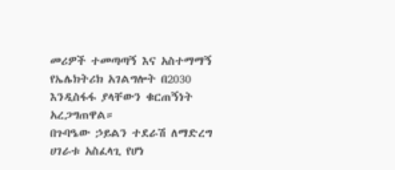መሪዎች ተመጣጣኝ እና አስተማማኝ የኤሌክትሪክ አገልግሎት በ2030 እንዲስፋፋ ያላቸውን ቁርጠኝነት አረጋግጠዋል።
በጉባዔው ኃይልን ተደራሽ ለማድረግ ሀገራቱ አስፈላጊ የሆነ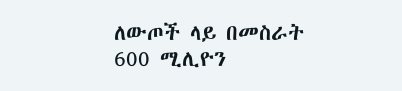ለውጦች ላይ በመስራት 600 ሚሊዮን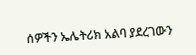ሰዎችን ኤሌትሪክ አልባ ያደረገውን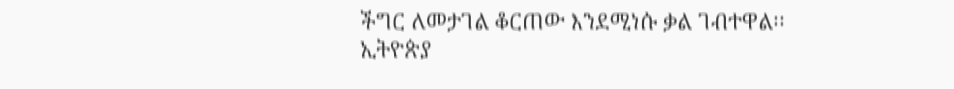ችግር ለመታገል ቆርጠው እንደሚነሱ ቃል ገብተዋል፡፡
ኢትዮጵያ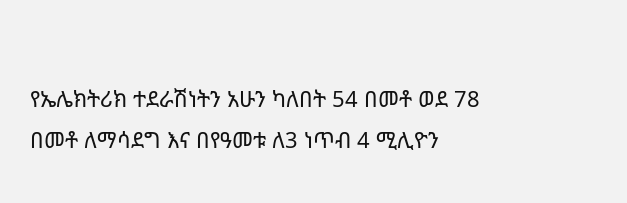የኤሌክትሪክ ተደራሽነትን አሁን ካለበት 54 በመቶ ወደ 78 በመቶ ለማሳደግ እና በየዓመቱ ለ3 ነጥብ 4 ሚሊዮን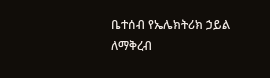ቤተሰብ የኤሌክትሪክ ኃይል ለማቅረብ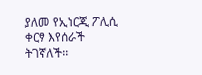ያለመ የኢነርጂ ፖሊሲ ቀርፃ እየሰራች ትገኛለች፡፡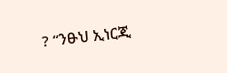? “ንፁህ ኢነርጂ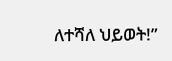ለተሻለ ህይወት!”